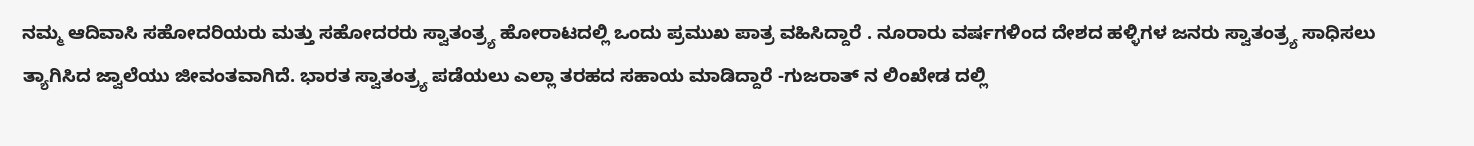ನಮ್ಮ ಆದಿವಾಸಿ ಸಹೋದರಿಯರು ಮತ್ತು ಸಹೋದರರು ಸ್ವಾತಂತ್ರ್ಯ ಹೋರಾಟದಲ್ಲಿ ಒಂದು ಪ್ರಮುಖ ಪಾತ್ರ ವಹಿಸಿದ್ದಾರೆ . ನೂರಾರು ವರ್ಷಗಳಿಂದ ದೇಶದ ಹಳ್ಳಿಗಳ ಜನರು ಸ್ವಾತಂತ್ರ್ಯ ಸಾಧಿಸಲು ತ್ಯಾಗಿಸಿದ ಜ್ವಾಲೆಯು ಜೀವಂತವಾಗಿದೆ. ಭಾರತ ಸ್ವಾತಂತ್ರ್ಯ ಪಡೆಯಲು ಎಲ್ಲಾ ತರಹದ ಸಹಾಯ ಮಾಡಿದ್ದಾರೆ -ಗುಜರಾತ್ ನ ಲಿಂಖೇಡ ದಲ್ಲಿ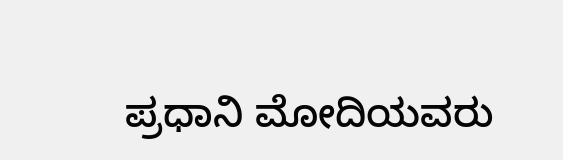ಪ್ರಧಾನಿ ಮೋದಿಯವರು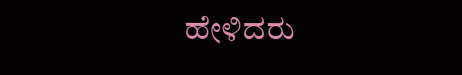ಹೇಳಿದರು